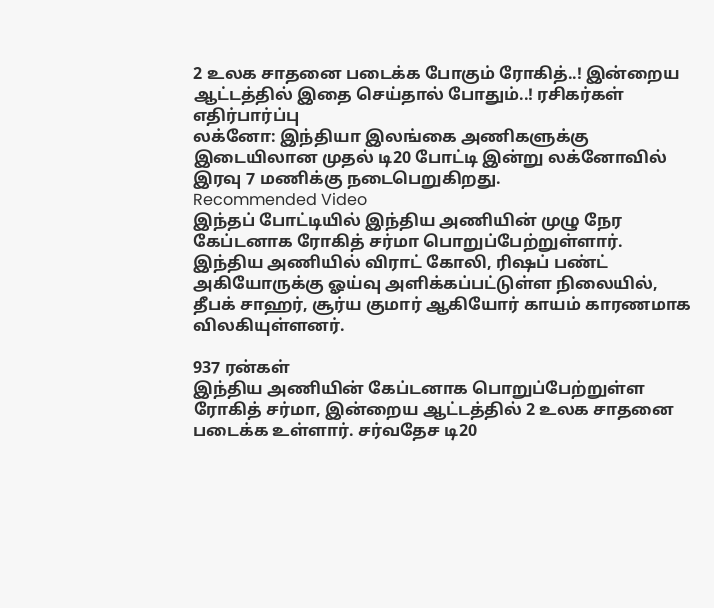2 உலக சாதனை படைக்க போகும் ரோகித்..! இன்றைய ஆட்டத்தில் இதை செய்தால் போதும்..! ரசிகர்கள் எதிர்பார்ப்பு
லக்னோ: இந்தியா இலங்கை அணிகளுக்கு இடையிலான முதல் டி20 போட்டி இன்று லக்னோவில் இரவு 7 மணிக்கு நடைபெறுகிறது.
Recommended Video
இந்தப் போட்டியில் இந்திய அணியின் முழு நேர கேப்டனாக ரோகித் சர்மா பொறுப்பேற்றுள்ளார்.
இந்திய அணியில் விராட் கோலி, ரிஷப் பண்ட் அகியோருக்கு ஓய்வு அளிக்கப்பட்டுள்ள நிலையில், தீபக் சாஹர், சூர்ய குமார் ஆகியோர் காயம் காரணமாக விலகியுள்ளனர்.

937 ரன்கள்
இந்திய அணியின் கேப்டனாக பொறுப்பேற்றுள்ள ரோகித் சர்மா, இன்றைய ஆட்டத்தில் 2 உலக சாதனை படைக்க உள்ளார். சர்வதேச டி20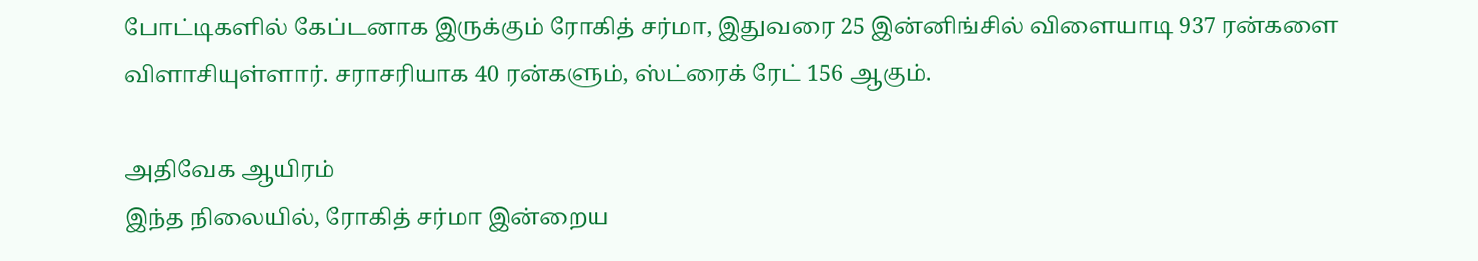போட்டிகளில் கேப்டனாக இருக்கும் ரோகித் சர்மா, இதுவரை 25 இன்னிங்சில் விளையாடி 937 ரன்களை விளாசியுள்ளார். சராசரியாக 40 ரன்களும், ஸ்ட்ரைக் ரேட் 156 ஆகும்.

அதிவேக ஆயிரம்
இந்த நிலையில், ரோகித் சர்மா இன்றைய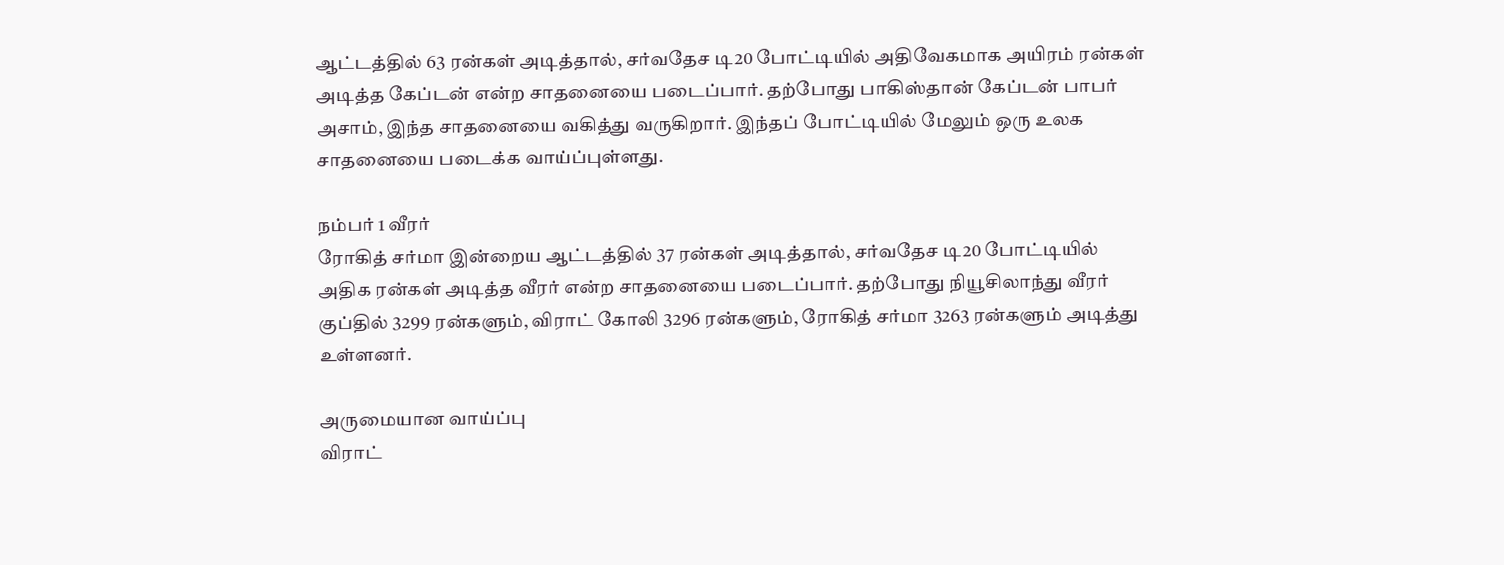ஆட்டத்தில் 63 ரன்கள் அடித்தால், சர்வதேச டி20 போட்டியில் அதிவேகமாக அயிரம் ரன்கள் அடித்த கேப்டன் என்ற சாதனையை படைப்பார். தற்போது பாகிஸ்தான் கேப்டன் பாபர் அசாம், இந்த சாதனையை வகித்து வருகிறார். இந்தப் போட்டியில் மேலும் ஒரு உலக சாதனையை படைக்க வாய்ப்புள்ளது.

நம்பர் 1 வீரர்
ரோகித் சர்மா இன்றைய ஆட்டத்தில் 37 ரன்கள் அடித்தால், சர்வதேச டி20 போட்டியில் அதிக ரன்கள் அடித்த வீரர் என்ற சாதனையை படைப்பார். தற்போது நியூசிலாந்து வீரர் குப்தில் 3299 ரன்களும், விராட் கோலி 3296 ரன்களும், ரோகித் சர்மா 3263 ரன்களும் அடித்து உள்ளனர்.

அருமையான வாய்ப்பு
விராட்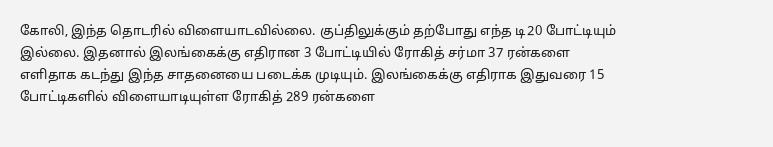கோலி, இந்த தொடரில் விளையாடவில்லை. குப்திலுக்கும் தற்போது எந்த டி20 போட்டியும் இல்லை. இதனால் இலங்கைக்கு எதிரான 3 போட்டியில் ரோகித் சர்மா 37 ரன்களை எளிதாக கடந்து இந்த சாதனையை படைக்க முடியும். இலங்கைக்கு எதிராக இதுவரை 15 போட்டிகளில் விளையாடியுள்ள ரோகித் 289 ரன்களை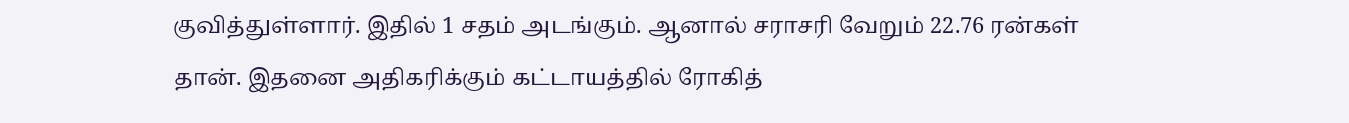குவித்துள்ளார். இதில் 1 சதம் அடங்கும். ஆனால் சராசரி வேறும் 22.76 ரன்கள் தான். இதனை அதிகரிக்கும் கட்டாயத்தில் ரோகித்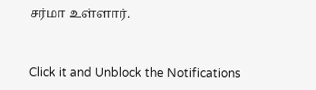சர்மா உள்ளார்.


Click it and Unblock the Notifications